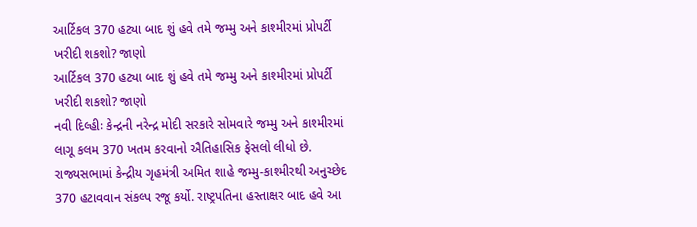આર્ટિકલ 370 હટ્યા બાદ શું હવે તમે જમ્મુ અને કાશ્મીરમાં પ્રોપર્ટી ખરીદી શકશો? જાણો
આર્ટિકલ 370 હટ્યા બાદ શું હવે તમે જમ્મુ અને કાશ્મીરમાં પ્રોપર્ટી ખરીદી શકશો? જાણો
નવી દિલ્હીઃ કેન્દ્રની નરેન્દ્ર મોદી સરકારે સોમવારે જમ્મુ અને કાશ્મીરમાં લાગૂ કલમ 370 ખતમ કરવાનો ઐતિહાસિક ફેસલો લીધો છે. રાજ્યસભામાં કેન્દ્રીય ગૃહમંત્રી અમિત શાહે જમ્મુ-કાશ્મીરથી અનુચ્છેદ 370 હટાવવાન સંકલ્પ રજૂ કર્યો. રાષ્ટ્રપતિના હસ્તાક્ષર બાદ હવે આ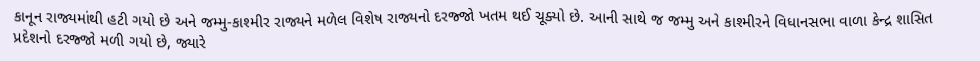કાનૂન રાજ્યમાંથી હટી ગયો છે અને જમ્મુ-કાશ્મીર રાજ્યને મળેલ વિશેષ રાજ્યનો દરજ્જો ખતમ થઈ ચૂક્યો છે. આની સાથે જ જમ્મુ અને કાશ્મીરને વિધાનસભા વાળા કેન્દ્ર શાસિત પ્રદેશનો દરજ્જો મળી ગયો છે, જ્યારે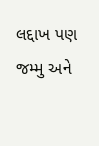લદ્દાખ પણ જમ્મુ અને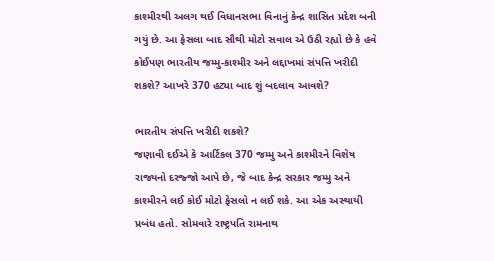કાશ્મીરથી અલગ થઈ વિધાનસભા વિનાનું કેન્દ્ર શાસિત પ્રદેશ બની ગયું છે. આ ફેસલા બાદ સૌથી મોટો સવાલ એ ઉઠી રહ્યો છે કે હવે કોઈપણ ભારતીય જમ્મુ-કાશ્મીર અને લદ્દાખમાં સંપત્તિ ખરીદી શકશે? આખરે 370 હટ્યા બાદ શું બદલાવ આવશે?

ભારતીય સંપત્તિ ખરીદી શકશે?
જણાવી દઈએ કે આર્ટિકલ 370 જમ્મુ અને કાશ્મીરને વિશેષ રાજ્યનો દરજ્જો આપે છે, જે બાદ કેન્દ્ર સરકાર જમ્મુ અને કાશ્મીરને લઈ કોઈ મોટો ફેસલો ન લઈ શકે. આ એક અસ્થાયી પ્રબંધ હતો. સોમવારે રાષ્ટ્રપતિ રામનાથ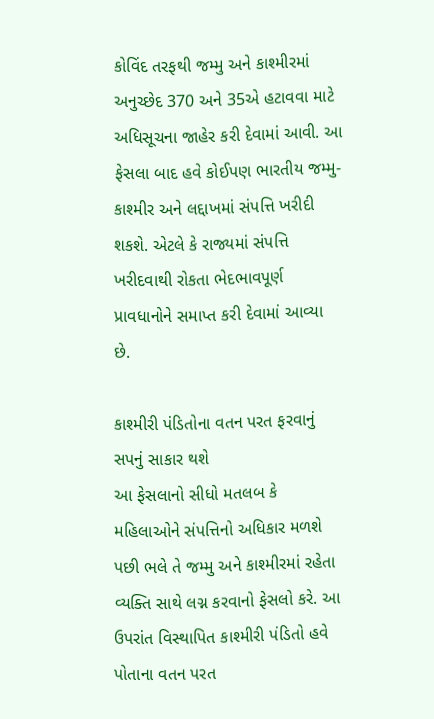કોવિંદ તરફથી જમ્મુ અને કાશ્મીરમાં અનુચ્છેદ 370 અને 35એ હટાવવા માટે અધિસૂચના જાહેર કરી દેવામાં આવી. આ ફેસલા બાદ હવે કોઈપણ ભારતીય જમ્મુ-કાશ્મીર અને લદ્દાખમાં સંપત્તિ ખરીદી શકશે. એટલે કે રાજ્યમાં સંપત્તિ ખરીદવાથી રોકતા ભેદભાવપૂર્ણ પ્રાવધાનોને સમાપ્ત કરી દેવામાં આવ્યા છે.

કાશ્મીરી પંડિતોના વતન પરત ફરવાનું સપનું સાકાર થશે
આ ફેસલાનો સીધો મતલબ કે મહિલાઓને સંપત્તિનો અધિકાર મળશે પછી ભલે તે જમ્મુ અને કાશ્મીરમાં રહેતા વ્યક્તિ સાથે લગ્ન કરવાનો ફેસલો કરે. આ ઉપરાંત વિસ્થાપિત કાશ્મીરી પંડિતો હવે પોતાના વતન પરત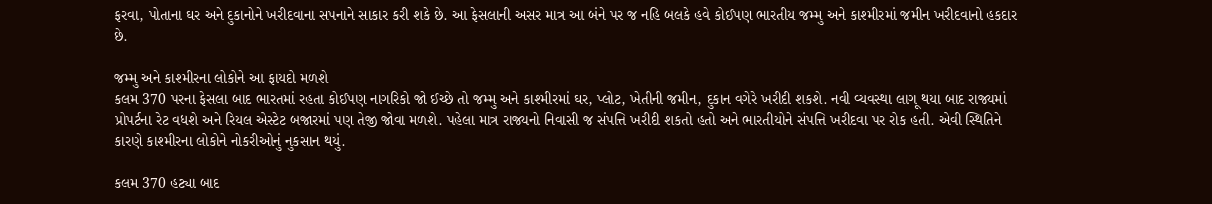ફરવા, પોતાના ઘર અને દુકાનોને ખરીદવાના સપનાને સાકાર કરી શકે છે. આ ફેસલાની અસર માત્ર આ બંને પર જ નહિ બલકે હવે કોઈપણ ભારતીય જમ્મુ અને કાશ્મીરમાં જમીન ખરીદવાનો હકદાર છે.

જમ્મુ અને કાશ્મીરના લોકોને આ ફાયદો મળશે
કલમ 370 પરના ફેસલા બાદ ભારતમાં રહતા કોઈપણ નાગરિકો જો ઈચ્છે તો જમ્મુ અને કાશ્મીરમાં ઘર, પ્લોટ, ખેતીની જમીન, દુકાન વગેરે ખરીદી શકશે. નવી વ્યવસ્થા લાગૂ થયા બાદ રાજ્યમાં પ્રોપર્ટના રેટ વધશે અને રિયલ એસ્ટેટ બજારમાં પણ તેજી જોવા મળશે. પહેલા માત્ર રાજ્યનો નિવાસી જ સંપત્તિ ખરીદી શકતો હતો અને ભારતીયોને સંપત્તિ ખરીદવા પર રોક હતી. એવી સ્થિતિને કારણે કાશ્મીરના લોકોને નોકરીઓનું નુકસાન થયું.

કલમ 370 હટ્યા બાદ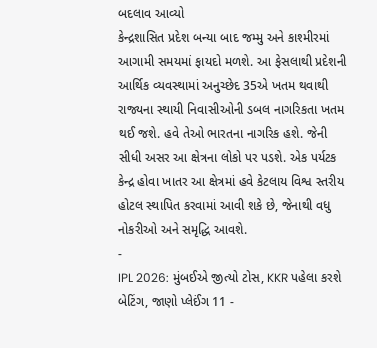બદલાવ આવ્યો
કેન્દ્રશાસિત પ્રદેશ બન્યા બાદ જમ્મુ અને કાશ્મીરમાં આગામી સમયમાં ફાયદો મળશે. આ ફેસલાથી પ્રદેશની આર્થિક વ્યવસ્થામાં અનુચ્છેદ 35એ ખતમ થવાથી રાજ્યના સ્થાયી નિવાસીઓની ડબલ નાગરિકતા ખતમ થઈ જશે. હવે તેઓ ભારતના નાગરિક હશે. જેની સીધી અસર આ ક્ષેત્રના લોકો પર પડશે. એક પર્યટક કેન્દ્ર હોવા ખાતર આ ક્ષેત્રમાં હવે કેટલાય વિશ્વ સ્તરીય હોટલ સ્થાપિત કરવામાં આવી શકે છે, જેનાથી વધુ નોકરીઓ અને સમૃદ્ધિ આવશે.
-
IPL 2026: મુંબઈએ જીત્યો ટોસ, KKR પહેલા કરશે બેટિંગ, જાણો પ્લેઈંગ 11 -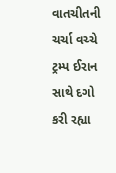વાતચીતની ચર્ચા વચ્ચે ટ્રમ્પ ઈરાન સાથે દગો કરી રહ્યા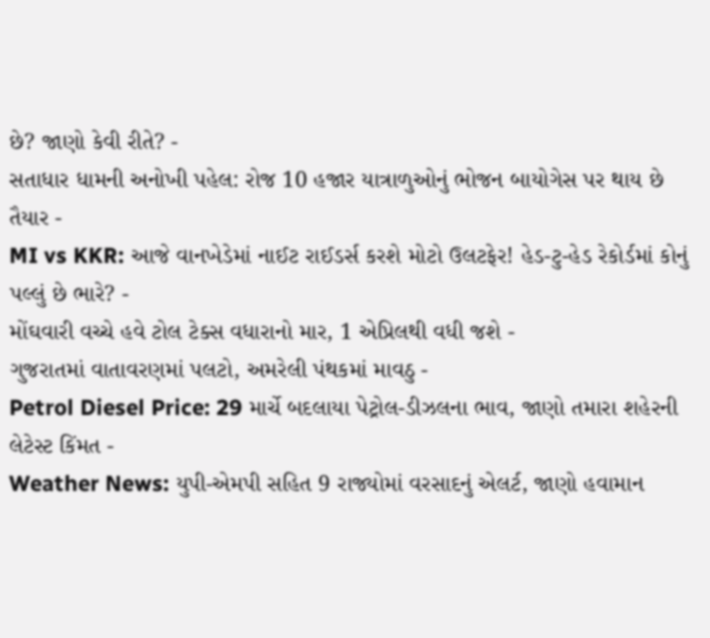છે? જાણો કેવી રીતે? -
સતાધાર ધામની અનોખી પહેલ: રોજ 10 હજાર યાત્રાળુઓનું ભોજન બાયોગેસ પર થાય છે તૈયાર -
MI vs KKR: આજે વાનખેડેમાં નાઈટ રાઈડર્સ કરશે મોટો ઉલટફેર! હેડ-ટુ-હેડ રેકોર્ડમાં કોનું પલ્લું છે ભારે? -
મોંઘવારી વચ્ચે હવે ટોલ ટેક્સ વધારાનો માર, 1 એપ્રિલથી વધી જશે -
ગુજરાતમાં વાતાવરણમાં પલટો, અમરેલી પંથકમાં માવઠુ -
Petrol Diesel Price: 29 માર્ચે બદલાયા પેટ્રોલ-ડીઝલના ભાવ, જાણો તમારા શહેરની લેટેસ્ટ કિંમત -
Weather News: યુપી-એમપી સહિત 9 રાજ્યોમાં વરસાદનું એલર્ટ, જાણો હવામાન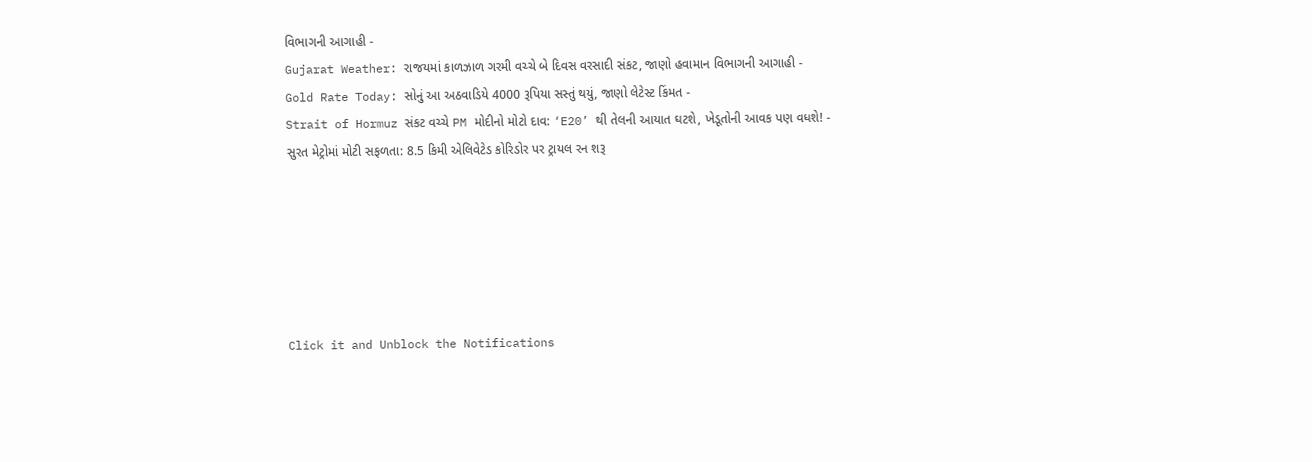વિભાગની આગાહી -
Gujarat Weather: રાજયમાં કાળઝાળ ગરમી વચ્ચે બે દિવસ વરસાદી સંકટ, જાણો હવામાન વિભાગની આગાહી -
Gold Rate Today: સોનું આ અઠવાડિયે 4000 રૂપિયા સસ્તું થયું, જાણો લેટેસ્ટ કિંમત -
Strait of Hormuz સંકટ વચ્ચે PM મોદીનો મોટો દાવ: ‘E20’ થી તેલની આયાત ઘટશે, ખેડૂતોની આવક પણ વધશે! -
સુરત મેટ્રોમાં મોટી સફળતા: 8.5 કિમી એલિવેટેડ કોરિડોર પર ટ્રાયલ રન શરૂ






Click it and Unblock the Notifications